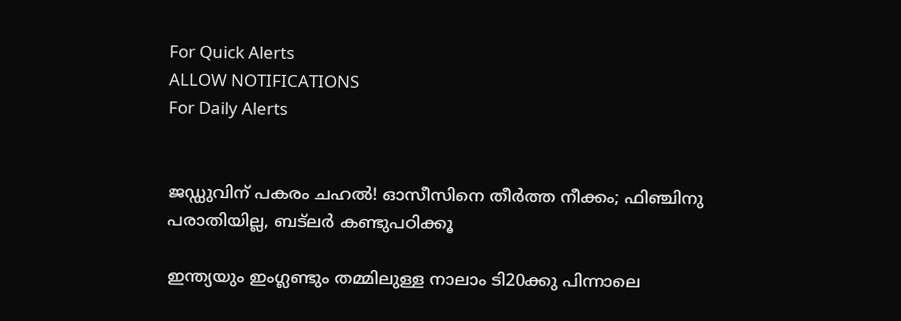For Quick Alerts
ALLOW NOTIFICATIONS
For Daily Alerts


ജഡ്ഡുവിന് പകരം ചഹല്‍! ഓസീസിനെ തീര്‍ത്ത നീക്കം; ഫിഞ്ചിനു പരാതിയില്ല, ബട്‌ലര്‍ കണ്ടുപഠിക്കൂ

ഇന്ത്യയും ഇംഗ്ലണ്ടും തമ്മിലുള്ള നാലാം ടി20ക്കു പിന്നാലെ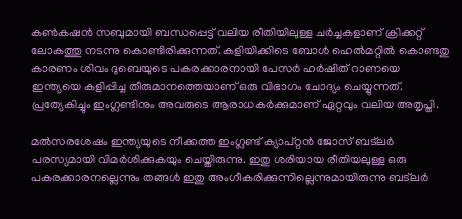കണ്‍കഷന്‍ സബുമായി ബന്ധപ്പെട്ട് വലിയ രീതിയിലുള്ള ചര്‍ച്ചകളാണ് ക്രിക്കറ്റ് ലോകത്തു നടന്നു കൊണ്ടിരിക്കുന്നത്. കളിയിക്കിടെ ബോള്‍ ഹെല്‍മറ്റില്‍ കൊണ്ടതു കാരണം ശിവം ദുബെയുടെ പകരക്കാരനായി പേസര്‍ ഹര്‍ഷിത് റാണയെ ഇന്ത്യയെ കളിപ്പിച്ച തീരുമാനത്തെയാണ് ഒരു വിഭാഗം ചോദ്യം ചെയ്യുന്നത്. പ്രത്യേകിച്ചും ഇംഗ്ലണ്ടിനും അവരുടെ ആരാധകര്‍ക്കുമാണ് ഏറ്റവും വലിയ അതൃപ്തി.

മല്‍സരശേഷം ഇന്ത്യയുടെ നീക്കത്ത ഇംഗ്ലണ്ട് ക്യാപ്റ്റന്‍ ജോസ് ബട്‌ലര്‍ പരസ്യമായി വിമര്‍ശിക്കുകയും ചെയ്തിരുന്നു. ഇതു ശരിയായ രീതിയലുള്ള ഒരു പകരക്കാരനല്ലെന്നും തങ്ങള്‍ ഇതു അംഗീകരിക്കുന്നില്ലെന്നുമായിരുന്നു ബട്‌ലര്‍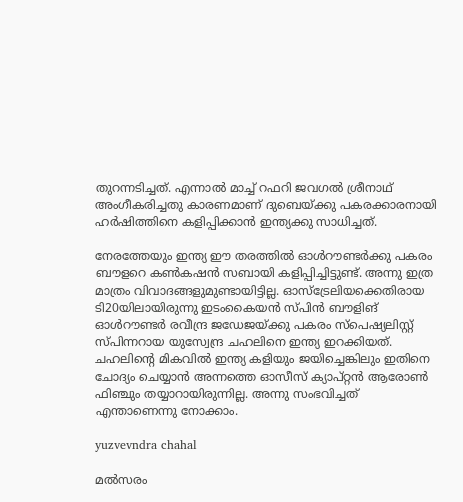തുറന്നടിച്ചത്. എന്നാല്‍ മാച്ച് റഫറി ജവഗല്‍ ശ്രീനാഥ് അംഗീകരിച്ചതു കാരണമാണ് ദുബെയ്ക്കു പകരക്കാരനായി ഹര്‍ഷിത്തിനെ കളിപ്പിക്കാന്‍ ഇന്ത്യക്കു സാധിച്ചത്.

നേരത്തേയും ഇന്ത്യ ഈ തരത്തില്‍ ഓള്‍റൗണ്ടര്‍ക്കു പകരം ബൗളറെ കണ്‍കഷന്‍ സബായി കളിപ്പിച്ചിട്ടുണ്ട്. അന്നു ഇത്ര മാത്രം വിവാദങ്ങളുമുണ്ടായിട്ടില്ല. ഓസ്‌ട്രേലിയക്കെതിരായ ടി20യിലായിരുന്നു ഇടംകൈയന്‍ സ്പിന്‍ ബൗളിങ് ഓള്‍റൗണ്ടര്‍ രവീന്ദ്ര ജഡേജയ്ക്കു പകരം സ്‌പെഷ്യലിസ്റ്റ് സ്പിന്നറായ യുസ്വേന്ദ്ര ചഹലിനെ ഇന്ത്യ ഇറക്കിയത്. ചഹലിന്റെ മികവില്‍ ഇന്ത്യ കളിയും ജയിച്ചെങ്കിലും ഇതിനെ ചോദ്യം ചെയ്യാന്‍ അന്നത്തെ ഓസീസ് ക്യാപ്റ്റന്‍ ആരോണ്‍ ഫിഞ്ചും തയ്യാറായിരുന്നില്ല. അന്നു സംഭവിച്ചത് എന്താണെന്നു നോക്കാം.

yuzvevndra chahal

മല്‍സരം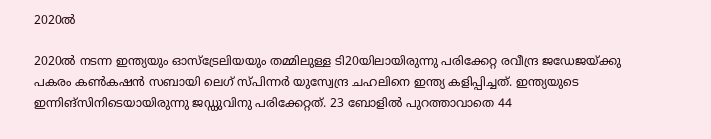2020ല്‍

2020ല്‍ നടന്ന ഇന്ത്യയും ഓസ്‌ട്രേലിയയും തമ്മിലുള്ള ടി20യിലായിരുന്നു പരിക്കേറ്റ രവീന്ദ്ര ജഡേജയ്ക്കു പകരം കണ്‍കഷന്‍ സബായി ലെഗ് സ്പിന്നര്‍ യുസ്വേന്ദ്ര ചഹലിനെ ഇന്ത്യ കളിപ്പിച്ചത്. ഇന്ത്യയുടെ ഇന്നിങ്‌സിനിടെയായിരുന്നു ജഡ്ഡുവിനു പരിക്കേറ്റത്. 23 ബോളില്‍ പുറത്താവാതെ 44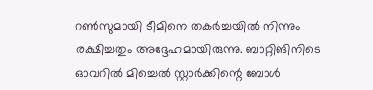റണ്‍സുമായി ടീമിനെ തകര്‍ച്ചയില്‍ നിന്നും രക്ഷിച്ചതും അദ്ദേഹമായിരുന്നു. ബാറ്റിങിനിടെ ഓവറില്‍ മിച്ചെല്‍ സ്റ്റാര്‍ക്കിന്റെ ബോള്‍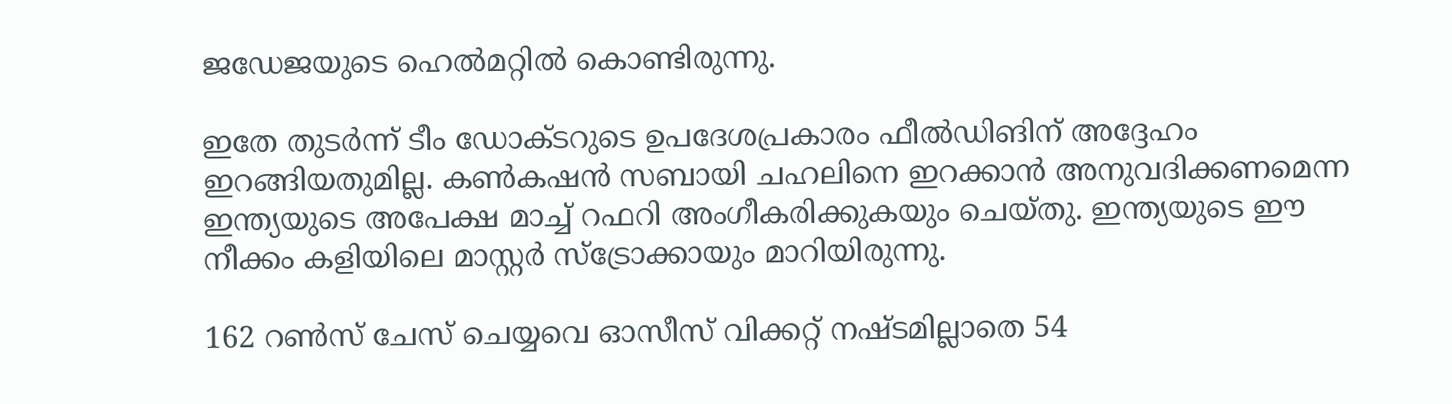ജഡേജയുടെ ഹെല്‍മറ്റില്‍ കൊണ്ടിരുന്നു.

ഇതേ തുടര്‍ന്ന് ടീം ഡോക്ടറുടെ ഉപദേശപ്രകാരം ഫീല്‍ഡിങിന് അദ്ദേഹം ഇറങ്ങിയതുമില്ല. കണ്‍കഷന്‍ സബായി ചഹലിനെ ഇറക്കാന്‍ അനുവദിക്കണമെന്ന ഇന്ത്യയുടെ അപേക്ഷ മാച്ച് റഫറി അംഗീകരിക്കുകയും ചെയ്തു. ഇന്ത്യയുടെ ഈ നീക്കം കളിയിലെ മാസ്റ്റര്‍ സ്‌ട്രോക്കായും മാറിയിരുന്നു.

162 റണ്‍സ് ചേസ് ചെയ്യവെ ഓസീസ് വിക്കറ്റ് നഷ്ടമില്ലാതെ 54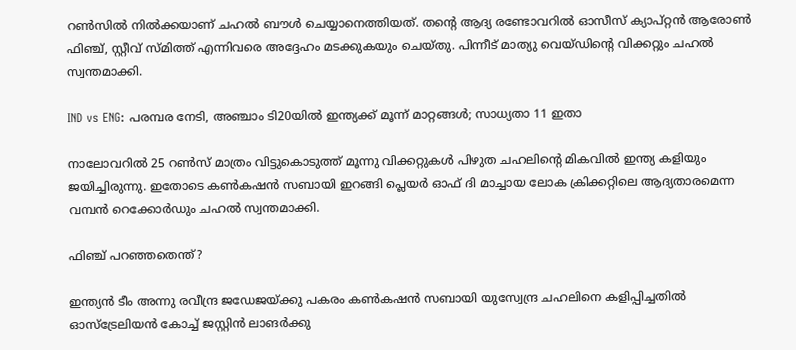റണ്‍സില്‍ നില്‍ക്കയാണ് ചഹല്‍ ബൗള്‍ ചെയ്യാനെത്തിയത്. തന്റെ ആദ്യ രണ്ടോവറില്‍ ഓസീസ് ക്യാപ്റ്റന്‍ ആരോണ്‍ ഫിഞ്ച്, സ്റ്റീവ് സ്മിത്ത് എന്നിവരെ അദ്ദേഹം മടക്കുകയും ചെയ്തു. പിന്നീട് മാത്യു വെയ്ഡിന്റെ വിക്കറ്റും ചഹല്‍ സ്വന്തമാക്കി.

IND vs ENG: പരമ്പര നേടി, അഞ്ചാം ടി20യില്‍ ഇന്ത്യക്ക് മൂന്ന് മാറ്റങ്ങള്‍; സാധ്യതാ 11 ഇതാ

നാലോവറില്‍ 25 റണ്‍സ് മാത്രം വിട്ടുകൊടുത്ത് മൂന്നു വിക്കറ്റുകള്‍ പിഴുത ചഹലിന്റെ മികവില്‍ ഇന്ത്യ കളിയും ജയിച്ചിരുന്നു. ഇതോടെ കണ്‍കഷന്‍ സബായി ഇറങ്ങി പ്ലെയര്‍ ഓഫ് ദി മാച്ചായ ലോക ക്രിക്കറ്റിലെ ആദ്യതാരമെന്ന വമ്പന്‍ റെക്കോര്‍ഡും ചഹല്‍ സ്വന്തമാക്കി.

ഫിഞ്ച് പറഞ്ഞതെന്ത്?

ഇന്ത്യന്‍ ടീം അന്നു രവീന്ദ്ര ജഡേജയ്ക്കു പകരം കണ്‍കഷന്‍ സബായി യുസ്വേന്ദ്ര ചഹലിനെ കളിപ്പിച്ചതില്‍ ഓസ്‌ട്രേലിയന്‍ കോച്ച് ജസ്റ്റിന്‍ ലാങര്‍ക്കു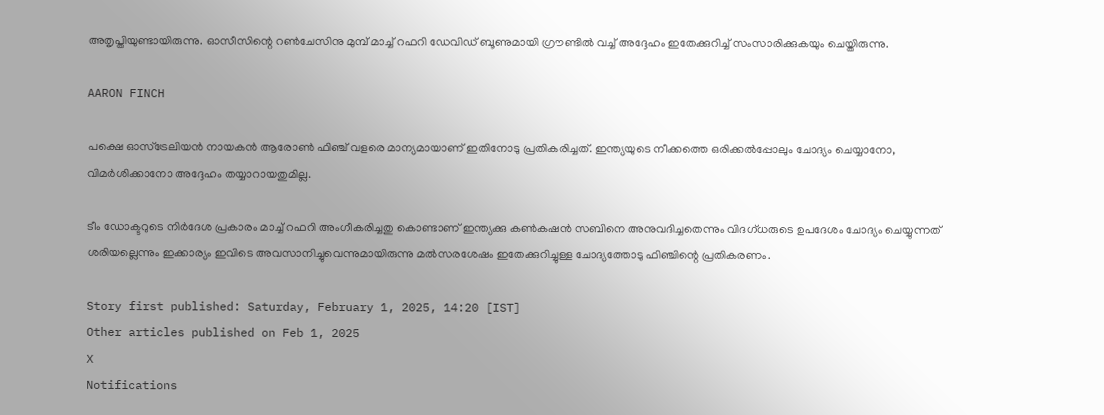അതൃപ്തിയുണ്ടായിരുന്നു. ഓസീസിന്റെ റണ്‍ചേസിനു മുമ്പ് മാച്ച് റഫറി ഡേവിഡ് ബൂണുമായി ഗ്രൗണ്ടില്‍ വച്ച് അദ്ദേഹം ഇതേക്കുറിച്ച് സംസാരിക്കുകയും ചെയ്തിരുന്നു.

AARON FINCH

പക്ഷെ ഓസ്ട്രേലിയന്‍ നായകന്‍ ആരോണ്‍ ഫിഞ്ച് വളരെ മാന്യമായാണ് ഇതിനോടു പ്രതികരിച്ചത്. ഇന്ത്യയുടെ നീക്കത്തെ ഒരിക്കല്‍പ്പോലും ചോദ്യം ചെയ്യാനോ, വിമര്‍ശിക്കാനോ അദ്ദേഹം തയ്യാറായതുമില്ല.

ടീം ഡോക്ടറുടെ നിര്‍ദേശ പ്രകാരം മാച്ച് റഫറി അംഗീകരിച്ചതു കൊണ്ടാണ് ഇന്ത്യക്കു കണ്‍കഷന്‍ സബിനെ അനുവദിച്ചതെന്നും വിദഗ്ധരുടെ ഉപദേശം ചോദ്യം ചെയ്യുന്നത് ശരിയല്ലെന്നും ഇക്കാര്യം ഇവിടെ അവസാനിച്ചുവെന്നുമായിരുന്നു മല്‍സരശേഷം ഇതേക്കുറിച്ചുള്ള ചോദ്യത്തോടു ഫിഞ്ചിന്റെ പ്രതികരണം.

Story first published: Saturday, February 1, 2025, 14:20 [IST]
Other articles published on Feb 1, 2025
X
Notifications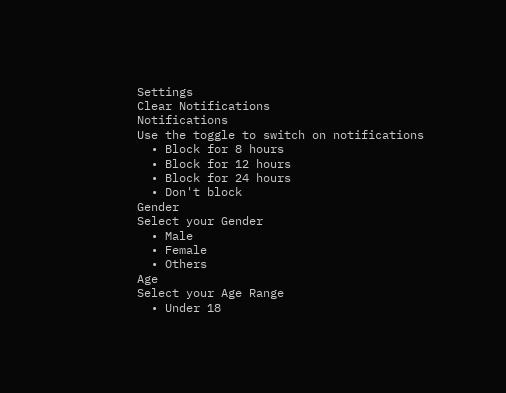Settings
Clear Notifications
Notifications
Use the toggle to switch on notifications
  • Block for 8 hours
  • Block for 12 hours
  • Block for 24 hours
  • Don't block
Gender
Select your Gender
  • Male
  • Female
  • Others
Age
Select your Age Range
  • Under 18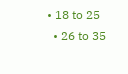• 18 to 25
  • 26 to 35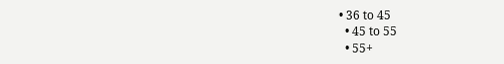• 36 to 45
  • 45 to 55
  • 55+